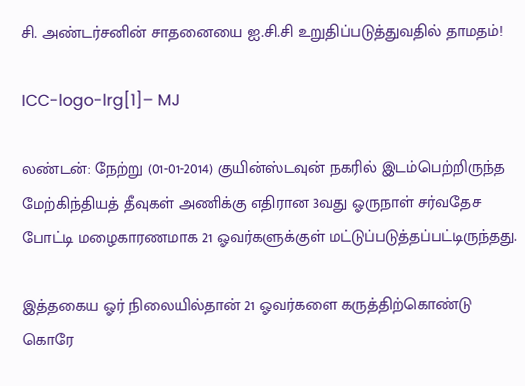சி. அண்டர்சனின் சாதனையை ஐ.சி.சி உறுதிப்படுத்துவதில் தாமதம்!

ICC-logo-lrg[1]– MJ

லண்டன்: நேற்று (01-01-2014) குயின்ஸ்டவுன் நகரில் இடம்பெற்றிருந்த மேற்கிந்தியத் தீவுகள் அணிக்கு எதிரான 3வது ஓருநாள் சர்வதேச போட்டி மழைகாரணமாக 21 ஓவர்களுக்குள் மட்டுப்படுத்தப்பட்டிருந்தது.

இத்தகைய ஓர் நிலையில்தான் 21 ஓவர்களை கருத்திற்கொண்டு கொரே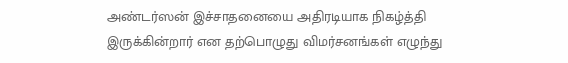அண்டர்ஸன் இச்சாதனையை அதிரடியாக நிகழ்த்தி இருக்கின்றார் என தற்பொழுது விமர்சனங்கள் எழுந்து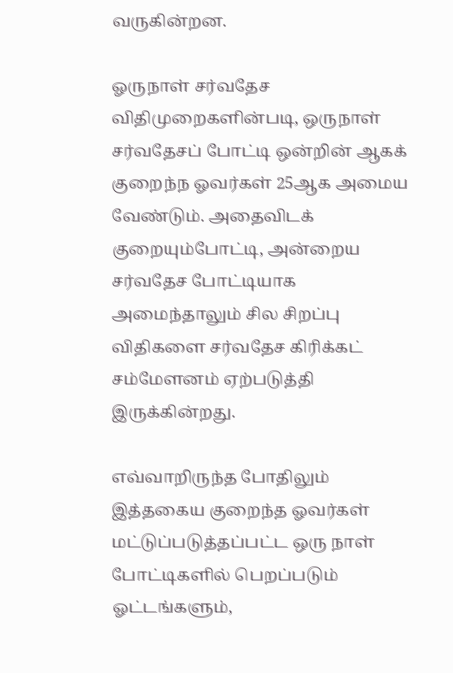வருகின்றன.

ஓருநாள் சர்வதேச விதிமுறைகளின்படி, ஒருநாள் சர்வதேசப் போட்டி ஒன்றின் ஆகக் குறைந்ந ஓவர்கள் 25ஆக அமைய வேண்டும். அதைவிடக் குறையும்போட்டி, அன்றைய சர்வதேச போட்டியாக அமைந்தாலும் சில சிறப்பு விதிகளை சர்வதேச கிரிக்கட் சம்மேளனம் ஏற்படுத்தி இருக்கின்றது.

எவ்வாறிருந்த போதிலும் இத்தகைய குறைந்த ஓவர்கள் மட்டுப்படுத்தப்பட்ட ஒரு நாள் போட்டிகளில் பெறப்படும் ஓட்டங்களும்,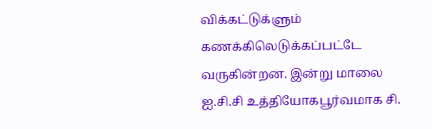விக்கட்டுக்ளும் கணக்கிலெடுக்கப்பட்டே வருகின்றன. இன்று மாலை ஐ.சி.சி உத்தியோகபூர்வமாக சி.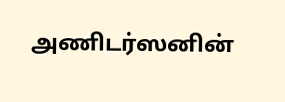அணிடர்ஸனின்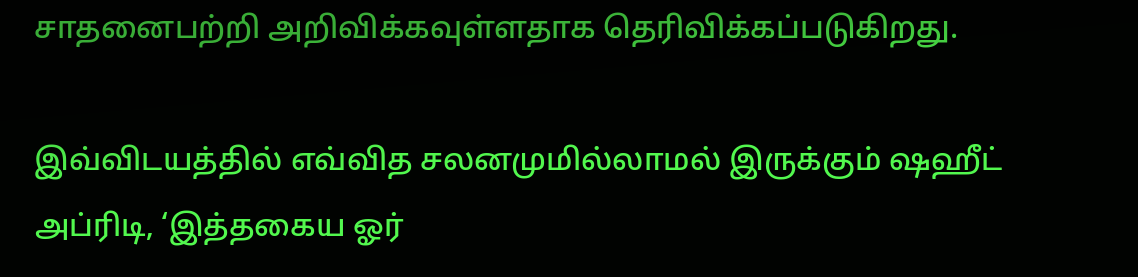சாதனைபற்றி அறிவிக்கவுள்ளதாக தெரிவிக்கப்படுகிறது.

இவ்விடயத்தில் எவ்வித சலனமுமில்லாமல் இருக்கும் ஷஹீட் அப்ரிடி, ‘இத்தகைய ஓர்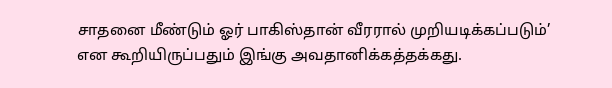சாதனை மீண்டும் ஓர் பாகிஸ்தான் வீரரால் முறியடிக்கப்படும்’ என கூறியிருப்பதும் இங்கு அவதானிக்கத்தக்கது.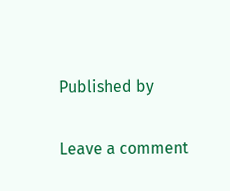Published by

Leave a comment